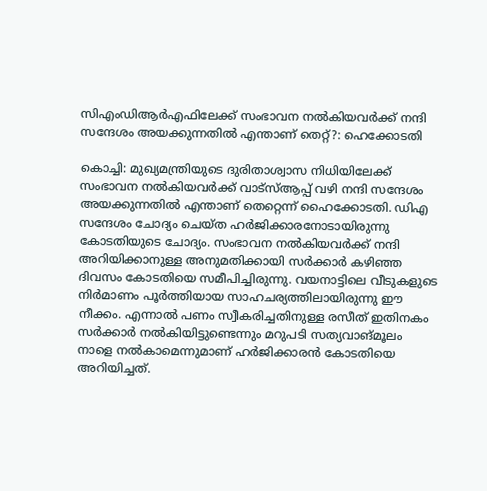സിഎംഡിആര്‍എഫിലേക്ക് സംഭാവന നല്‍കിയവര്‍ക്ക് നന്ദി സന്ദേശം അയക്കുന്നതില്‍ എന്താണ് തെറ്റ്?: ഹെക്കോടതി

കൊച്ചി: മുഖ്യമന്ത്രിയുടെ ദുരിതാശ്വാസ നിധിയിലേക്ക് സംഭാവന നല്‍കിയവര്‍ക്ക് വാട്‌സ്ആപ്പ് വഴി നന്ദി സന്ദേശം അയക്കുന്നതില്‍ എന്താണ് തെറ്റെന്ന് ഹൈക്കോടതി. ഡിഎ സന്ദേശം ചോദ്യം ചെയ്ത ഹര്‍ജിക്കാരനോടായിരുന്നു കോടതിയുടെ ചോദ്യം. സംഭാവന നല്‍കിയവര്‍ക്ക് നന്ദി അറിയിക്കാനുള്ള അനുമതിക്കായി സര്‍ക്കാര്‍ കഴിഞ്ഞ ദിവസം കോടതിയെ സമീപിച്ചിരുന്നു. വയനാട്ടിലെ വീടുകളുടെ നിര്‍മാണം പൂര്‍ത്തിയായ സാഹചര്യത്തിലായിരുന്നു ഈ നീക്കം. എന്നാല്‍ പണം സ്വീകരിച്ചതിനുള്ള രസീത് ഇതിനകം സര്‍ക്കാര്‍ നല്‍കിയിട്ടുണ്ടെന്നും മറുപടി സത്യവാങ്മൂലം നാളെ നല്‍കാമെന്നുമാണ് ഹര്‍ജിക്കാരന്‍ കോടതിയെ അറിയിച്ചത്.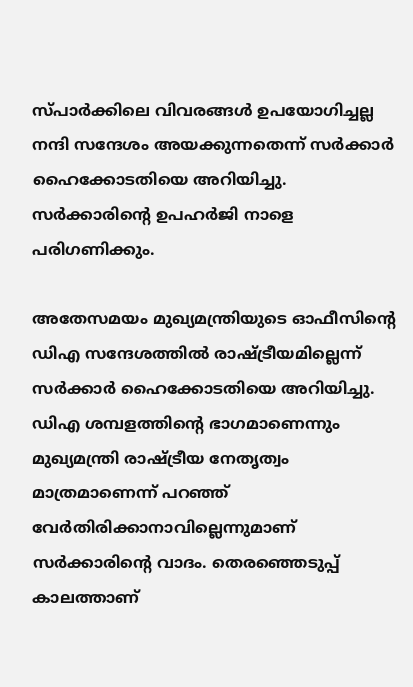സ്പാര്‍ക്കിലെ വിവരങ്ങള്‍ ഉപയോഗിച്ചല്ല നന്ദി സന്ദേശം അയക്കുന്നതെന്ന് സര്‍ക്കാര്‍ ഹൈക്കോടതിയെ അറിയിച്ചു. സര്‍ക്കാരിന്റെ ഉപഹര്‍ജി നാളെ പരിഗണിക്കും.

അതേസമയം മുഖ്യമന്ത്രിയുടെ ഓഫീസിന്റെ ഡിഎ സന്ദേശത്തില്‍ രാഷ്ട്രീയമില്ലെന്ന് സര്‍ക്കാര്‍ ഹൈക്കോടതിയെ അറിയിച്ചു. ഡിഎ ശമ്പളത്തിന്റെ ഭാഗമാണെന്നും മുഖ്യമന്ത്രി രാഷ്ട്രീയ നേതൃത്വം മാത്രമാണെന്ന് പറഞ്ഞ് വേര്‍തിരിക്കാനാവില്ലെന്നുമാണ് സര്‍ക്കാരിന്റെ വാദം. തെരഞ്ഞെടുപ്പ് കാലത്താണ്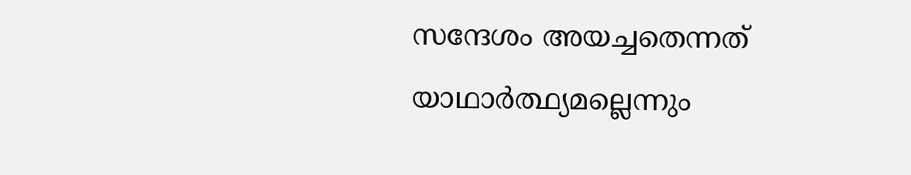സന്ദേശം അയച്ചതെന്നത് യാഥാര്‍ത്ഥ്യമല്ലെന്നും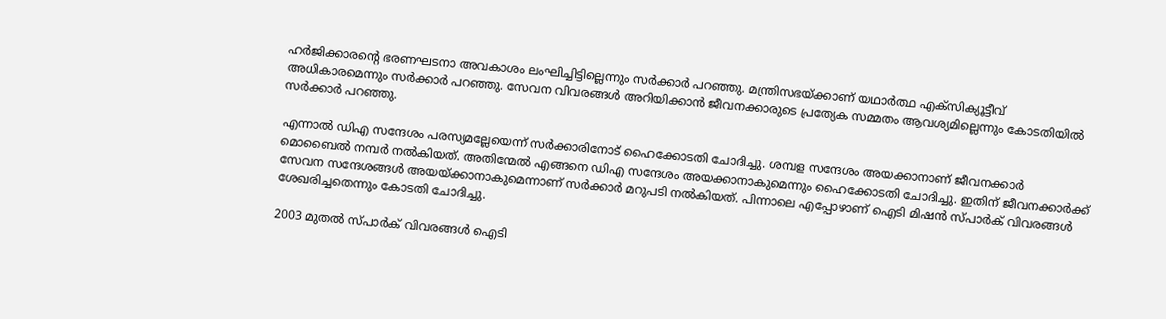ഹര്‍ജിക്കാരന്റെ ഭരണഘടനാ അവകാശം ലംഘിച്ചിട്ടില്ലെന്നും സര്‍ക്കാര്‍ പറഞ്ഞു. മന്ത്രിസഭയ്ക്കാണ് യഥാര്‍ത്ഥ എക്സിക്യൂട്ടീവ് അധികാരമെന്നും സര്‍ക്കാര്‍ പറഞ്ഞു. സേവന വിവരങ്ങള്‍ അറിയിക്കാന്‍ ജീവനക്കാരുടെ പ്രത്യേക സമ്മതം ആവശ്യമില്ലെന്നും കോടതിയില്‍ സര്‍ക്കാര്‍ പറഞ്ഞു.

എന്നാല്‍ ഡിഎ സന്ദേശം പരസ്യമല്ലേയെന്ന് സര്‍ക്കാരിനോട് ഹൈക്കോടതി ചോദിച്ചു. ശമ്പള സന്ദേശം അയക്കാനാണ് ജീവനക്കാര്‍ മൊബൈല്‍ നമ്പര്‍ നല്‍കിയത്. അതിന്മേല്‍ എങ്ങനെ ഡിഎ സന്ദേശം അയക്കാനാകുമെന്നും ഹൈക്കോടതി ചോദിച്ചു. ഇതിന് ജീവനക്കാര്‍ക്ക് സേവന സന്ദേശങ്ങള്‍ അയയ്ക്കാനാകുമെന്നാണ് സര്‍ക്കാര്‍ മറുപടി നല്‍കിയത്. പിന്നാലെ എപ്പോഴാണ് ഐടി മിഷന്‍ സ്പാര്‍ക് വിവരങ്ങള്‍ ശേഖരിച്ചതെന്നും കോടതി ചോദിച്ചു.

2003 മുതല്‍ സ്പാര്‍ക് വിവരങ്ങള്‍ ഐടി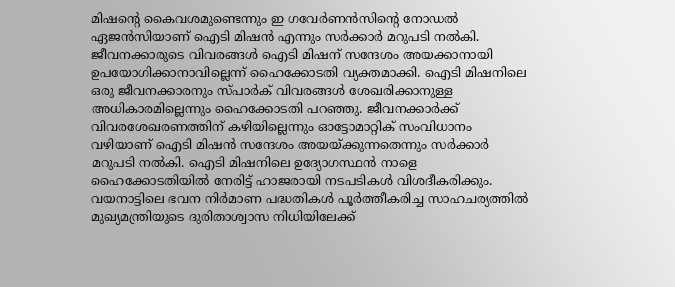മിഷന്റെ കൈവശമുണ്ടെന്നും ഇ ഗവേര്‍ണന്‍സിന്റെ നോഡല്‍ ഏജന്‍സിയാണ് ഐടി മിഷന്‍ എന്നും സര്‍ക്കാര്‍ മറുപടി നല്‍കി. ജീവനക്കാരുടെ വിവരങ്ങള്‍ ഐടി മിഷന് സന്ദേശം അയക്കാനായി ഉപയോഗിക്കാനാവില്ലെന്ന് ഹൈക്കോടതി വ്യക്തമാക്കി. ഐടി മിഷനിലെ ഒരു ജീവനക്കാരനും സ്പാര്‍ക് വിവരങ്ങള്‍ ശേഖരിക്കാനുള്ള അധികാരമില്ലെന്നും ഹൈക്കോടതി പറഞ്ഞു. ജീവനക്കാര്‍ക്ക് വിവരശേഖരണത്തിന് കഴിയില്ലെന്നും ഓട്ടോമാറ്റിക് സംവിധാനം വഴിയാണ് ഐടി മിഷന്‍ സന്ദേശം അയയ്ക്കുന്നതെന്നും സര്‍ക്കാര്‍ മറുപടി നല്‍കി. ഐടി മിഷനിലെ ഉദ്യോഗസ്ഥന്‍ നാളെ ഹൈക്കോടതിയില്‍ നേരിട്ട് ഹാജരായി നടപടികള്‍ വിശദീകരിക്കും. വയനാട്ടിലെ ഭവന നിര്‍മാണ പദ്ധതികള്‍ പൂര്‍ത്തീകരിച്ച സാഹചര്യത്തില്‍ മുഖ്യമന്ത്രിയുടെ ദുരിതാശ്വാസ നിധിയിലേക്ക്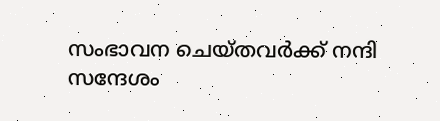സംഭാവന ചെയ്തവര്‍ക്ക് നന്ദി സന്ദേശം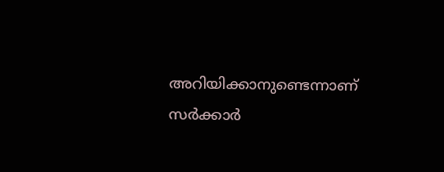അറിയിക്കാനുണ്ടെന്നാണ് സര്‍ക്കാര്‍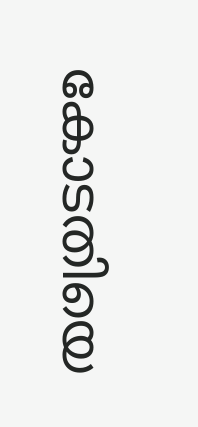കോടതിയെ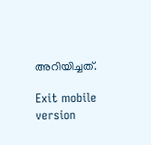അറിയിച്ചത്.

Exit mobile version